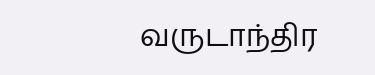வருடாந்திர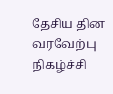தேசிய தின வரவேற்பு நிகழ்ச்சி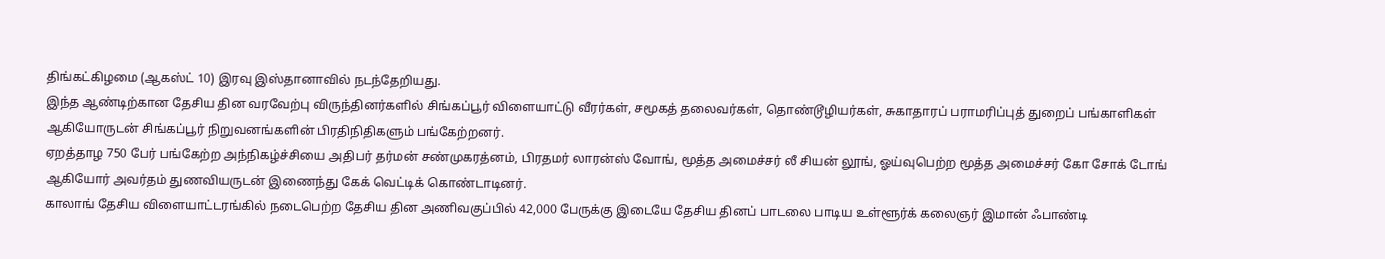திங்கட்கிழமை (ஆகஸ்ட் 10) இரவு இஸ்தானாவில் நடந்தேறியது.
இந்த ஆண்டிற்கான தேசிய தின வரவேற்பு விருந்தினர்களில் சிங்கப்பூர் விளையாட்டு வீரர்கள், சமூகத் தலைவர்கள், தொண்டூழியர்கள், சுகாதாரப் பராமரிப்புத் துறைப் பங்காளிகள் ஆகியோருடன் சிங்கப்பூர் நிறுவனங்களின் பிரதிநிதிகளும் பங்கேற்றனர்.
ஏறத்தாழ 750 பேர் பங்கேற்ற அந்நிகழ்ச்சியை அதிபர் தர்மன் சண்முகரத்னம், பிரதமர் லாரன்ஸ் வோங், மூத்த அமைச்சர் லீ சியன் லூங், ஓய்வுபெற்ற மூத்த அமைச்சர் கோ சோக் டோங் ஆகியோர் அவர்தம் துணவியருடன் இணைந்து கேக் வெட்டிக் கொண்டாடினர்.
காலாங் தேசிய விளையாட்டரங்கில் நடைபெற்ற தேசிய தின அணிவகுப்பில் 42,000 பேருக்கு இடையே தேசிய தினப் பாடலை பாடிய உள்ளூர்க் கலைஞர் இமான் ஃபாண்டி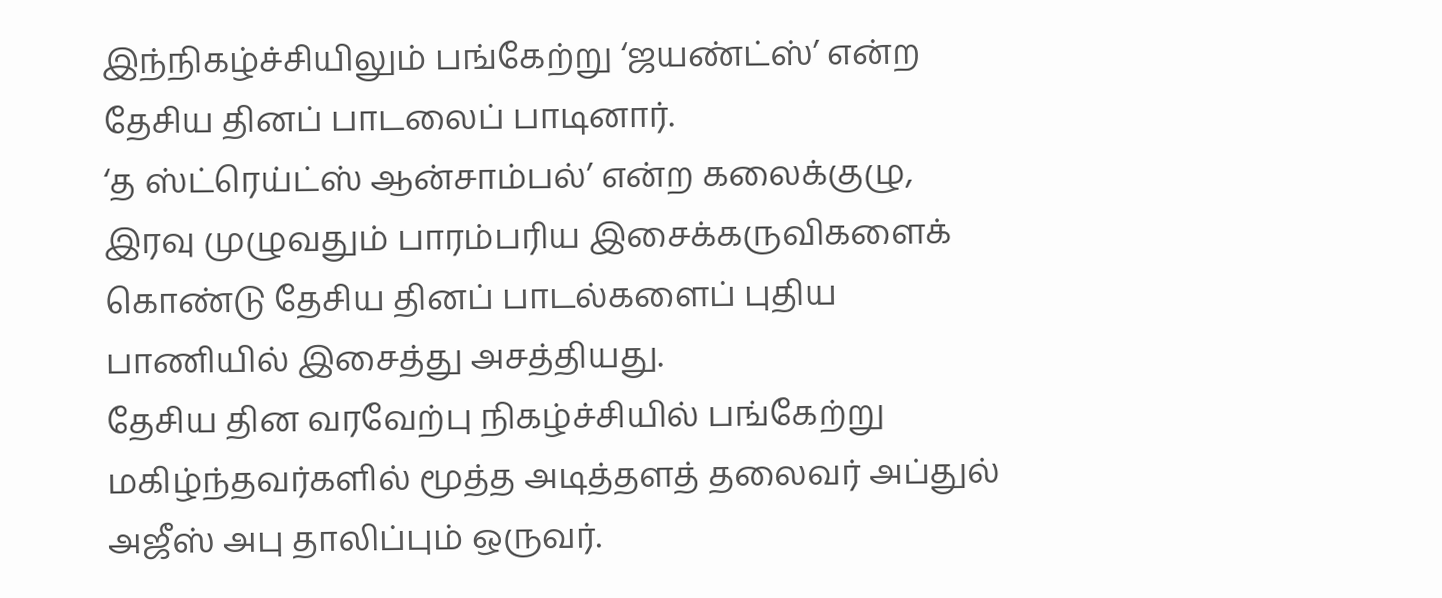இந்நிகழ்ச்சியிலும் பங்கேற்று ‘ஜயண்ட்ஸ்’ என்ற தேசிய தினப் பாடலைப் பாடினார்.
‘த ஸ்ட்ரெய்ட்ஸ் ஆன்சாம்பல்’ என்ற கலைக்குழு, இரவு முழுவதும் பாரம்பரிய இசைக்கருவிகளைக் கொண்டு தேசிய தினப் பாடல்களைப் புதிய பாணியில் இசைத்து அசத்தியது.
தேசிய தின வரவேற்பு நிகழ்ச்சியில் பங்கேற்று மகிழ்ந்தவர்களில் மூத்த அடித்தளத் தலைவர் அப்துல் அஜீஸ் அபு தாலிப்பும் ஒருவர்.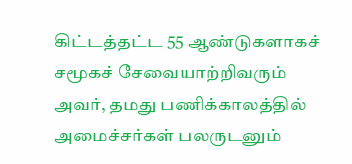கிட்டத்தட்ட 55 ஆண்டுகளாகச் சமூகச் சேவையாற்றிவரும் அவர், தமது பணிக்காலத்தில் அமைச்சர்கள் பலருடனும்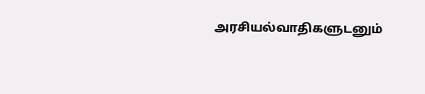அரசியல்வாதிகளுடனும்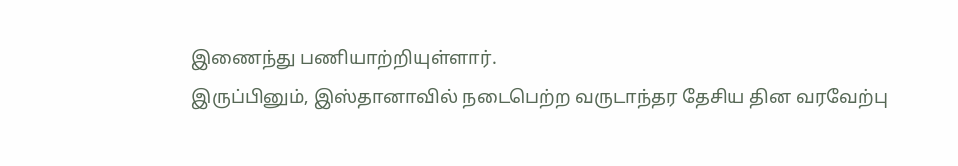இணைந்து பணியாற்றியுள்ளார்.
இருப்பினும், இஸ்தானாவில் நடைபெற்ற வருடாந்தர தேசிய தின வரவேற்பு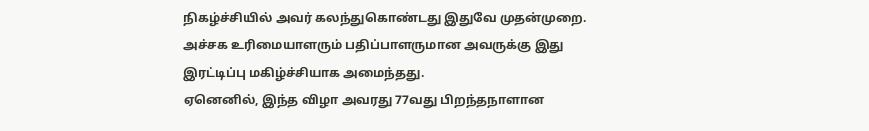நிகழ்ச்சியில் அவர் கலந்துகொண்டது இதுவே முதன்முறை.
அச்சக உரிமையாளரும் பதிப்பாளருமான அவருக்கு இது இரட்டிப்பு மகிழ்ச்சியாக அமைந்தது.
ஏனெனில், இந்த விழா அவரது 77வது பிறந்தநாளான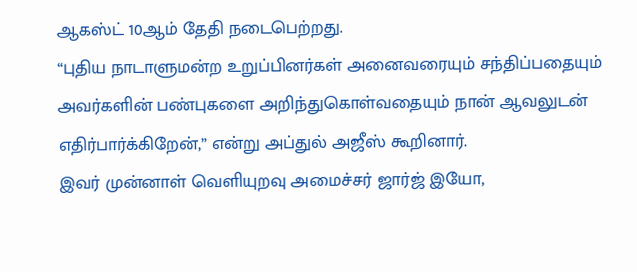ஆகஸ்ட் 10ஆம் தேதி நடைபெற்றது.
“புதிய நாடாளுமன்ற உறுப்பினர்கள் அனைவரையும் சந்திப்பதையும் அவர்களின் பண்புகளை அறிந்துகொள்வதையும் நான் ஆவலுடன் எதிர்பார்க்கிறேன்,” என்று அப்துல் அஜீஸ் கூறினார்.
இவர் முன்னாள் வெளியுறவு அமைச்சர் ஜார்ஜ் இயோ,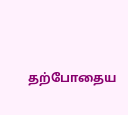தற்போதைய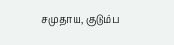சமுதாய, குடும்ப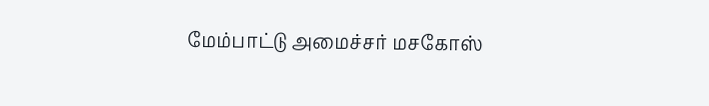மேம்பாட்டு அமைச்சர் மசகோஸ்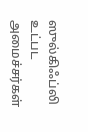ஸுல்கிஃப்லி உட்பட அமைச்சர்கள்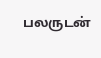பலருடன்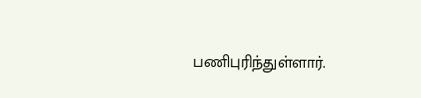பணிபுரிந்துள்ளார்.